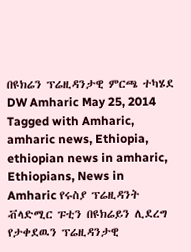በዩክሬን ፕሬዚዳንታዊ ምርጫ ተካሄደ DW Amharic May 25, 2014 Tagged with Amharic, amharic news, Ethiopia, ethiopian news in amharic, Ethiopians, News in Amharic የሩስያ ፕሬዚዳንት ቭላድሚር ፑቲን በዩክሬይን ሊደረግ የታቀደዉን ፕሬዚዳንታዊ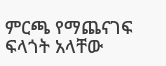ምርጫ የማጨናገፍ ፍላጎት አላቸው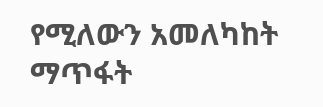የሚለውን አመለካከት ማጥፋት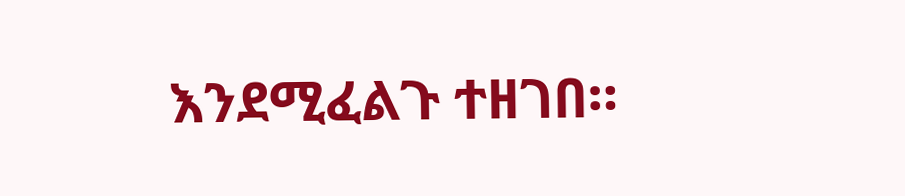እንደሚፈልጉ ተዘገበ።